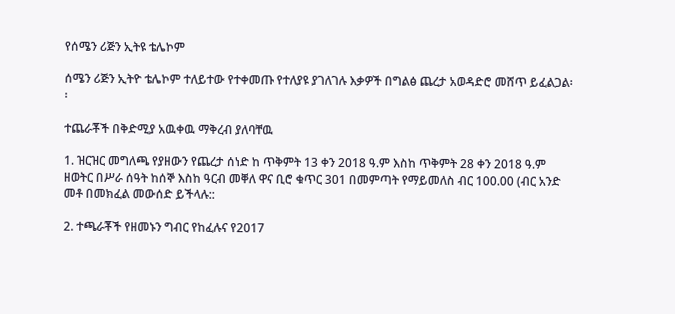የሰሜን ሪጅን ኢትዩ ቴሌኮም

ሰሜን ሪጅን ኢትዮ ቴሌኮም ተለይተው የተቀመጡ የተለያዩ ያገለገሉ እቃዎች በግልፅ ጨረታ አወዳድሮ መሸጥ ይፈልጋል፡፡

ተጨራቾች በቅድሚያ አዉቀዉ ማቅረብ ያለባቸዉ

1. ዝርዝር መግለጫ የያዘውን የጨረታ ሰነድ ከ ጥቅምት 13 ቀን 2018 ዓ.ም እስከ ጥቅምት 28 ቀን 2018 ዓ.ም ዘወትር በሥራ ሰዓት ከሰኞ እስከ ዓርብ መቐለ ዋና ቢሮ ቁጥር 301 በመምጣት የማይመለስ ብር 100.00 (ብር አንድ መቶ በመክፈል መውሰድ ይችላሉ::

2. ተጫራቾች የዘመኑን ግብር የከፈሉና የ2017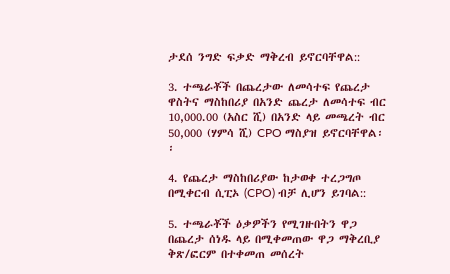ታደሰ ንግድ ፍቃድ ማቅረብ ይኖርባቸዋል::

3. ተጫራቾች በጨረታው ለመሳተፍ የጨረታ ዋስትና ማስከበሪያ በአንድ ጨረታ ለመሳተፍ ብር 10,000.00 (አስር ሺ) በአንድ ላይ መጫረት ብር 50,000 (ሃምሳ ሺ) CPO ማስያዝ ይኖርባቸዋል፡፡

4. የጨረታ ማስከበሪያው ከታወቀ ተረጋግጦ በሚቀርብ ሲፒኦ (CPO) ብቻ ሊሆን ይገባል::

5. ተጫራቾች ዕቃዎችን የሚገዙበትን ዋጋ በጨረታ ሰነዱ ላይ በሚቀመጠው ዋጋ ማቅረቢያ ቅጽ/ፎርም በተቀመጠ መሰረት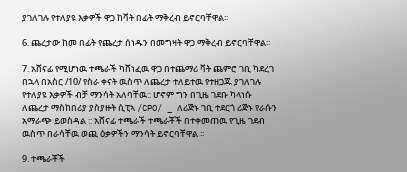ያገለገሉ የተለያዩ እቃዎች ዋጋ ከቫት በፊት ማቅረብ ይኖርባቸዋል፡፡

6. ጨረታው ከመ በፊት የጨረታ ሰነዱን በመግዛት ዋጋ ማቅረብ ይኖርባቸዋል፡፡

7. አሸናፊ የሚሆነዉ ተጫራች ካሸነፈዉ ዋጋ በተጨማሪ ቫት ጨምሮ ገቢ ካደረገ በኋላ በአስር /10/ የስራ ቀናት ዉስጥ ለጨረታ ተለይተዉ የተዘጋጁ ያገለገሉ የተለያዩ እቃዎች ብቻ ማንሳት አለባቸዉ:: ሆኖም ግን በጊዜ ገደቡ ካላነሱ ለጨረታ ማስከበሪያ ያስያዙት ሲፒኣ /CPO/ _ ለሪጅኑ ገቢ ተደርጎ ሪጅኑ የራሱን አማራጭ ይወስዳል :: አሸናፊ ተጫራች ተጫራቾች በተቀመጠዉ የጊዜ ገደብ ዉስጥ በራሳቸዉ ወጪ ዕቃዎችን ማንሳት ይኖርባቸዋል ፡፡

9. ተጫራቾች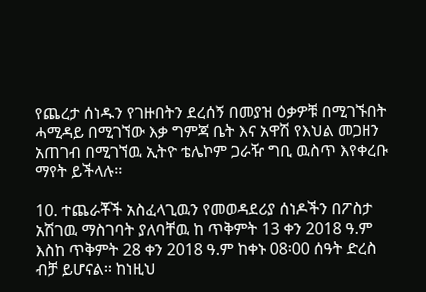የጨረታ ሰነዱን የገዙበትን ደረሰኝ በመያዝ ዕቃዎቹ በሚገኙበት ሓሚዳይ በሚገኘው እቃ ግምጃ ቤት እና አዋሽ የእህል መጋዘን አጠገብ በሚገኘዉ ኢትዮ ቴሌኮም ጋራዥ ግቢ ዉስጥ እየቀረቡ ማየት ይችላሉ፡፡

10. ተጨራቾች አስፈላጊዉን የመወዳደሪያ ሰነዶችን በፖስታ አሽገዉ ማስገባት ያለባቸዉ ከ ጥቅምት 13 ቀን 2018 ዓ.ም እስከ ጥቅምት 28 ቀን 2018 ዓ.ም ከቀኑ 08፡00 ሰዓት ድረስ ብቻ ይሆናል፡፡ ከነዚህ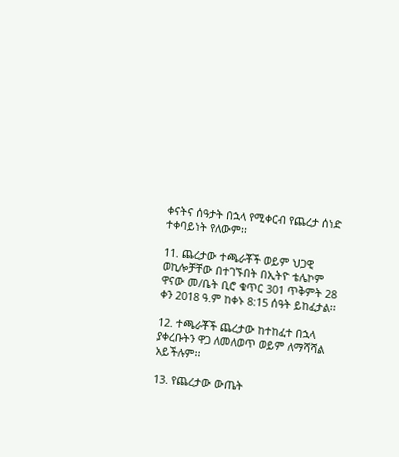ቀናትና ሰዓታት በኋላ የሚቀርብ የጨረታ ሰነድ ተቀባይነት የለውም፡፡

11. ጨረታው ተጫራቾች ወይም ህጋዊ ወኪሎቻቸው በተገኙበት በኢትዮ ቴሌኮም ዋናው መ/ቤት ቢሮ ቁጥር 301 ጥቅምት 28 ቀን 2018 ዓ.ም ከቀኑ 8:15 ሰዓት ይከፈታል፡፡

12. ተጫራቾች ጨረታው ከተከፈተ በኋላ ያቀረቡትን ዋጋ ለመለወጥ ወይም ለማሻሻል አይችሉም፡፡

13. የጨረታው ውጤት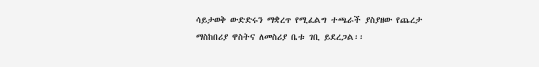ሳይታወቅ ውድድሩን ማቋረጥ የሚፈልግ ተጫራች ያስያዘው የጨረታ ማስከበሪያ ዋስትና ለመስሪያ ቤቱ ገቢ ይደረጋል፡፡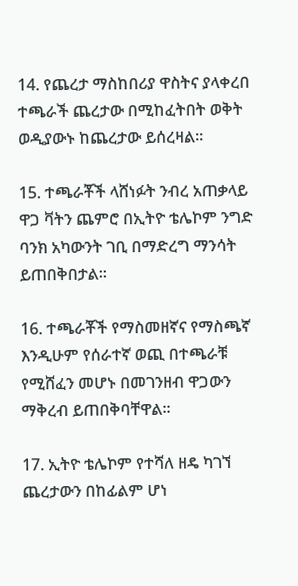14. የጨረታ ማስከበሪያ ዋስትና ያላቀረበ ተጫራች ጨረታው በሚከፈትበት ወቅት ወዲያውኑ ከጨረታው ይሰረዛል፡፡

15. ተጫራቾች ላሸነፉት ንብረ አጠቃላይ ዋጋ ቫትን ጨምሮ በኢትዮ ቴሌኮም ንግድ ባንክ አካውንት ገቢ በማድረግ ማንሳት ይጠበቅበታል፡፡

16. ተጫራቾች የማስመዘኛና የማስጫኛ እንዲሁም የሰራተኛ ወጪ በተጫራቹ የሚሸፈን መሆኑ በመገንዘብ ዋጋውን ማቅረብ ይጠበቅባቸዋል፡፡

17. ኢትዮ ቴሌኮም የተሻለ ዘዴ ካገኘ ጨረታውን በከፊልም ሆነ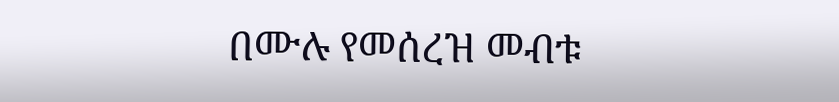በሙሉ የመሰረዝ መብቱ